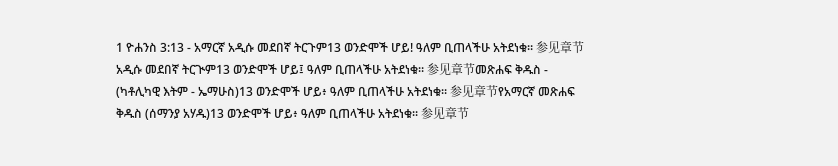1 ዮሐንስ 3:13 - አማርኛ አዲሱ መደበኛ ትርጉም13 ወንድሞች ሆይ! ዓለም ቢጠላችሁ አትደነቁ። 参见章节አዲሱ መደበኛ ትርጒም13 ወንድሞች ሆይ፤ ዓለም ቢጠላችሁ አትደነቁ። 参见章节መጽሐፍ ቅዱስ - (ካቶሊካዊ እትም - ኤማሁስ)13 ወንድሞች ሆይ፥ ዓለም ቢጠላችሁ አትደነቁ። 参见章节የአማርኛ መጽሐፍ ቅዱስ (ሰማንያ አሃዱ)13 ወንድሞች ሆይ፥ ዓለም ቢጠላችሁ አትደነቁ። 参见章节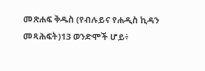መጽሐፍ ቅዱስ (የብሉይና የሐዲስ ኪዳን መጻሕፍት)13 ወንድሞች ሆይ፥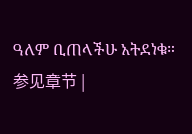ዓለም ቢጠላችሁ አትደነቁ። 参见章节 |